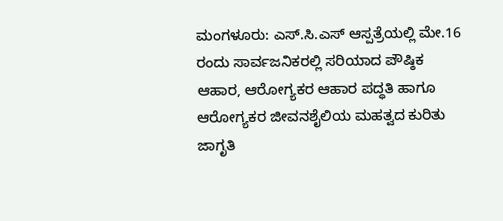ಮಂಗಳೂರು: ಎಸ್.ಸಿ.ಎಸ್ ಆಸ್ಪತ್ರೆಯಲ್ಲಿ ಮೇ.16 ರಂದು ಸಾರ್ವಜನಿಕರಲ್ಲಿ ಸರಿಯಾದ ಪೌಷ್ಠಿಕ ಆಹಾರ, ಆರೋಗ್ಯಕರ ಆಹಾರ ಪದ್ಧತಿ ಹಾಗೂ ಆರೋಗ್ಯಕರ ಜೀವನಶೈಲಿಯ ಮಹತ್ವದ ಕುರಿತು ಜಾಗೃತಿ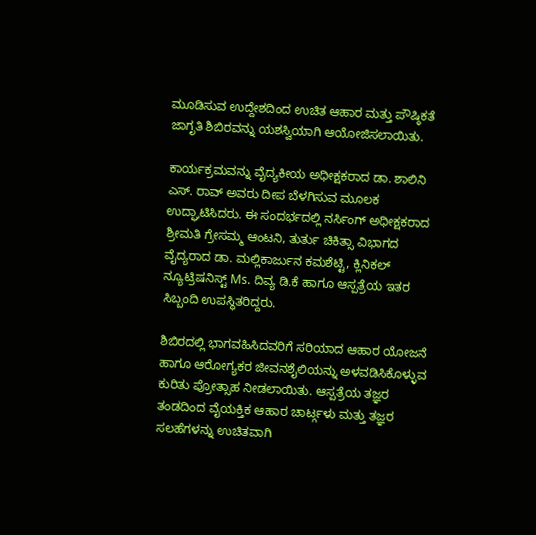ಮೂಡಿಸುವ ಉದ್ದೇಶದಿಂದ ಉಚಿತ ಆಹಾರ ಮತ್ತು ಪೌಷ್ಠಿಕತೆ ಜಾಗೃತಿ ಶಿಬಿರವನ್ನು ಯಶಸ್ವಿಯಾಗಿ ಆಯೋಜಿಸಲಾಯಿತು.

ಕಾರ್ಯಕ್ರಮವನ್ನು ವೈದ್ಯಕೀಯ ಅಧೀಕ್ಷಕರಾದ ಡಾ. ಶಾಲಿನಿ ಎಸ್. ರಾವ್ ಅವರು ದೀಪ ಬೆಳಗಿಸುವ ಮೂಲಕ ಉದ್ಘಾಟಿಸಿದರು. ಈ ಸಂದರ್ಭದಲ್ಲಿ ನರ್ಸಿಂಗ್ ಅಧೀಕ್ಷಕರಾದ ಶ್ರೀಮತಿ ಗ್ರೇಸಮ್ಮ ಆಂಟನಿ, ತುರ್ತು ಚಿಕಿತ್ಸಾ ವಿಭಾಗದ ವೈದ್ಯರಾದ ಡಾ. ಮಲ್ಲಿಕಾರ್ಜುನ ಕಮಶೆಟ್ಟಿ, ಕ್ಲಿನಿಕಲ್ ನ್ಯೂಟ್ರಿಷನಿಸ್ಟ್ Ms. ದಿವ್ಯ ಡಿ.ಕೆ ಹಾಗೂ ಆಸ್ಪತ್ರೆಯ ಇತರ ಸಿಬ್ಬಂದಿ ಉಪಸ್ಥಿತರಿದ್ದರು.

ಶಿಬಿರದಲ್ಲಿ ಭಾಗವಹಿಸಿದವರಿಗೆ ಸರಿಯಾದ ಆಹಾರ ಯೋಜನೆ ಹಾಗೂ ಆರೋಗ್ಯಕರ ಜೀವನಶೈಲಿಯನ್ನು ಅಳವಡಿಸಿಕೊಳ್ಳುವ ಕುರಿತು ಪ್ರೋತ್ಸಾಹ ನೀಡಲಾಯಿತು. ಆಸ್ಪತ್ರೆಯ ತಜ್ಞರ ತಂಡದಿಂದ ವೈಯಕ್ತಿಕ ಆಹಾರ ಚಾರ್ಟ್ಗಳು ಮತ್ತು ತಜ್ಞರ ಸಲಹೆಗಳನ್ನು ಉಚಿತವಾಗಿ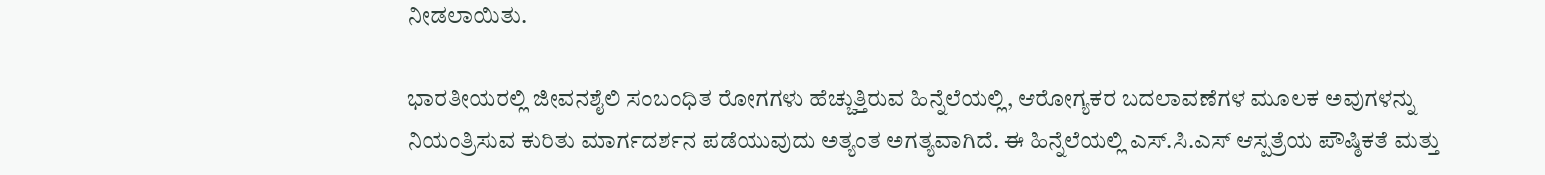ನೀಡಲಾಯಿತು.

ಭಾರತೀಯರಲ್ಲಿ ಜೀವನಶೈಲಿ ಸಂಬಂಧಿತ ರೋಗಗಳು ಹೆಚ್ಚುತ್ತಿರುವ ಹಿನ್ನೆಲೆಯಲ್ಲಿ, ಆರೋಗ್ಯಕರ ಬದಲಾವಣೆಗಳ ಮೂಲಕ ಅವುಗಳನ್ನು ನಿಯಂತ್ರಿಸುವ ಕುರಿತು ಮಾರ್ಗದರ್ಶನ ಪಡೆಯುವುದು ಅತ್ಯಂತ ಅಗತ್ಯವಾಗಿದೆ. ಈ ಹಿನ್ನೆಲೆಯಲ್ಲಿ ಎಸ್.ಸಿ.ಎಸ್ ಆಸ್ಪತ್ರೆಯ ಪೌಷ್ಠಿಕತೆ ಮತ್ತು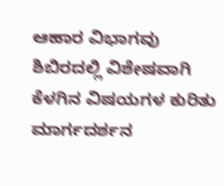ಆಹಾರ ವಿಭಾಗವು ಶಿಬಿರದಲ್ಲಿ ವಿಶೇಷವಾಗಿ ಕೆಳಗಿನ ವಿಷಯಗಳ ಕುರಿತು ಮಾರ್ಗದರ್ಶನ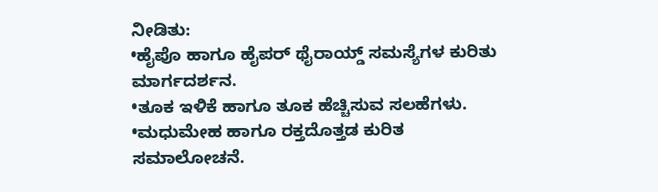ನೀಡಿತು:
•ಹೈಪೊ ಹಾಗೂ ಹೈಪರ್ ಥೈರಾಯ್ಡ್ ಸಮಸ್ಯೆಗಳ ಕುರಿತು ಮಾರ್ಗದರ್ಶನ.
•ತೂಕ ಇಳಿಕೆ ಹಾಗೂ ತೂಕ ಹೆಚ್ಚಿಸುವ ಸಲಹೆಗಳು.
•ಮಧುಮೇಹ ಹಾಗೂ ರಕ್ತದೊತ್ತಡ ಕುರಿತ ಸಮಾಲೋಚನೆ.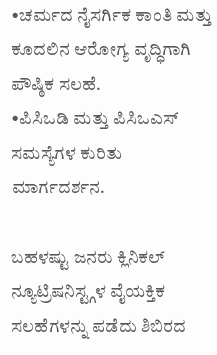•ಚರ್ಮದ ನೈಸರ್ಗಿಕ ಕಾಂತಿ ಮತ್ತು ಕೂದಲಿನ ಆರೋಗ್ಯ ವೃದ್ಧಿಗಾಗಿ ಪೌಷ್ಠಿಕ ಸಲಹೆ.
•ಪಿಸಿಒಡಿ ಮತ್ತು ಪಿಸಿಒಎಸ್ ಸಮಸ್ಯೆಗಳ ಕುರಿತು ಮಾರ್ಗದರ್ಶನ.

ಬಹಳಷ್ಟು ಜನರು ಕ್ಲಿನಿಕಲ್ ನ್ಯೂಟ್ರಿಷನಿಸ್ಟ್ಗಳ ವೈಯಕ್ತಿಕ ಸಲಹೆಗಳನ್ನು ಪಡೆದು ಶಿಬಿರದ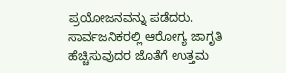ಪ್ರಯೋಜನವನ್ನು ಪಡೆದರು. ಸಾರ್ವಜನಿಕರಲ್ಲಿ ಆರೋಗ್ಯ ಜಾಗೃತಿ ಹೆಚ್ಚಿಸುವುದರ ಜೊತೆಗೆ ಉತ್ತಮ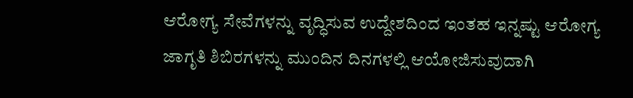ಆರೋಗ್ಯ ಸೇವೆಗಳನ್ನು ವೃದ್ಧಿಸುವ ಉದ್ದೇಶದಿಂದ ಇಂತಹ ಇನ್ನಷ್ಟು ಆರೋಗ್ಯ ಜಾಗೃತಿ ಶಿಬಿರಗಳನ್ನು ಮುಂದಿನ ದಿನಗಳಲ್ಲಿ ಆಯೋಜಿಸುವುದಾಗಿ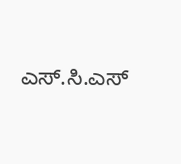ಎಸ್.ಸಿ.ಎಸ್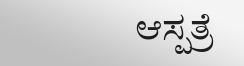ಆಸ್ಪತ್ರೆ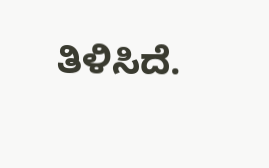ತಿಳಿಸಿದೆ.